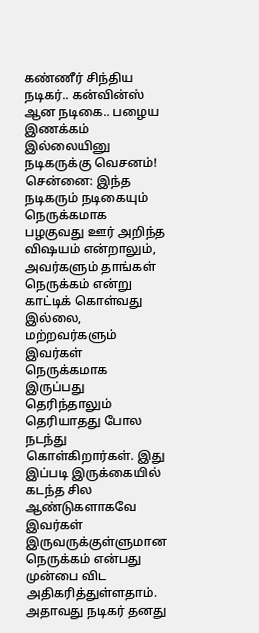கண்ணீர் சிந்திய நடிகர்.. கன்வின்ஸ் ஆன நடிகை.. பழைய இணக்கம் இல்லையினு நடிகருக்கு வெசனம்!
சென்னை: இந்த நடிகரும் நடிகையும் நெருக்கமாக பழகுவது ஊர் அறிந்த விஷயம் என்றாலும், அவர்களும் தாங்கள் நெருக்கம் என்று காட்டிக் கொள்வது இல்லை, மற்றவர்களும் இவர்கள் நெருக்கமாக இருப்பது தெரிந்தாலும் தெரியாதது போல நடந்து கொள்கிறார்கள். இது இப்படி இருக்கையில் கடந்த சில ஆண்டுகளாகவே இவர்கள் இருவருக்குள்ளுமான நெருக்கம் என்பது முன்பை விட அதிகரித்துள்ளதாம்.
அதாவது நடிகர் தனது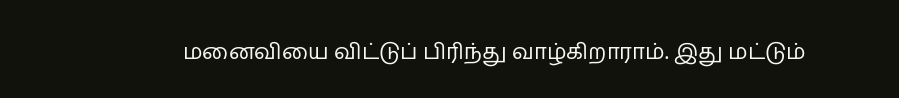மனைவியை விட்டுப் பிரிந்து வாழ்கிறாராம். இது மட்டும்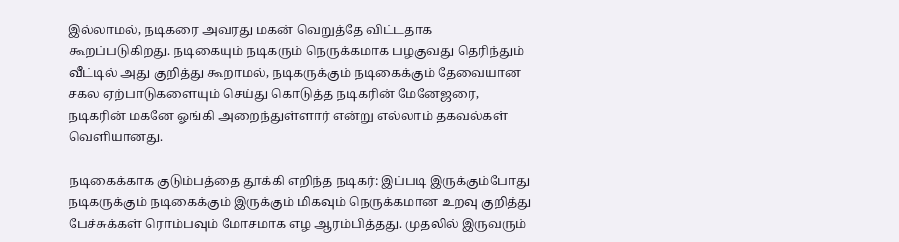இல்லாமல், நடிகரை அவரது மகன் வெறுத்தே விட்டதாக கூறப்படுகிறது. நடிகையும் நடிகரும் நெருக்கமாக பழகுவது தெரிந்தும் வீட்டில் அது குறித்து கூறாமல், நடிகருக்கும் நடிகைக்கும் தேவையான சகல ஏற்பாடுகளையும் செய்து கொடுத்த நடிகரின் மேனேஜரை, நடிகரின் மகனே ஓங்கி அறைந்துள்ளார் என்று எல்லாம் தகவல்கள் வெளியானது.

நடிகைக்காக குடும்பத்தை தூக்கி எறிந்த நடிகர்: இப்படி இருக்கும்போது நடிகருக்கும் நடிகைக்கும் இருக்கும் மிகவும் நெருக்கமான உறவு குறித்து பேச்சுக்கள் ரொம்பவும் மோசமாக எழ ஆரம்பித்தது. முதலில் இருவரும்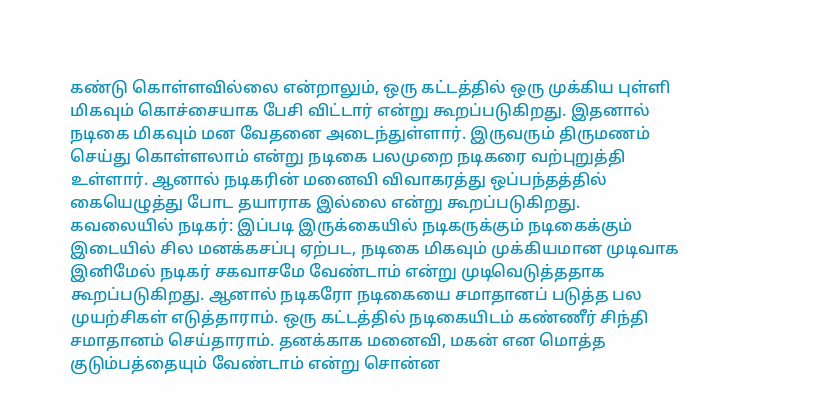கண்டு கொள்ளவில்லை என்றாலும், ஒரு கட்டத்தில் ஒரு முக்கிய புள்ளி மிகவும் கொச்சையாக பேசி விட்டார் என்று கூறப்படுகிறது. இதனால் நடிகை மிகவும் மன வேதனை அடைந்துள்ளார். இருவரும் திருமணம் செய்து கொள்ளலாம் என்று நடிகை பலமுறை நடிகரை வற்புறுத்தி உள்ளார். ஆனால் நடிகரின் மனைவி விவாகரத்து ஒப்பந்தத்தில் கையெழுத்து போட தயாராக இல்லை என்று கூறப்படுகிறது.
கவலையில் நடிகர்: இப்படி இருக்கையில் நடிகருக்கும் நடிகைக்கும் இடையில் சில மனக்கசப்பு ஏற்பட, நடிகை மிகவும் முக்கியமான முடிவாக இனிமேல் நடிகர் சகவாசமே வேண்டாம் என்று முடிவெடுத்ததாக கூறப்படுகிறது. ஆனால் நடிகரோ நடிகையை சமாதானப் படுத்த பல முயற்சிகள் எடுத்தாராம். ஒரு கட்டத்தில் நடிகையிடம் கண்ணீர் சிந்தி சமாதானம் செய்தாராம். தனக்காக மனைவி, மகன் என மொத்த குடும்பத்தையும் வேண்டாம் என்று சொன்ன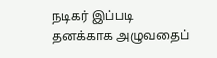நடிகர் இப்படி தனக்காக அழுவதைப்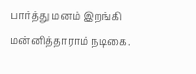பார்த்து மனம் இறங்கி மன்னித்தாராம் நடிகை.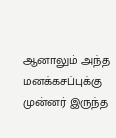ஆனாலும் அந்த மனக்கசப்புக்கு முன்னர் இருந்த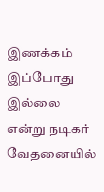இணக்கம் இப்போது இல்லை என்று நடிகர் வேதனையில்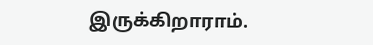இருக்கிறாராம்.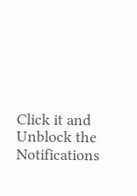Click it and Unblock the Notifications